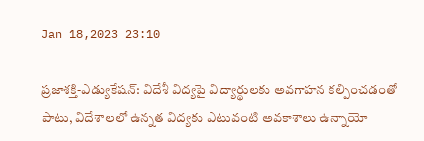Jan 18,2023 23:10

ప్రజాశక్తి-ఎడ్యుకేషన్‌: విదేశీ విద్యపై విద్యార్థులకు అవగాహన కల్పించడంతో పాటు, విదేశాలలో ఉన్నత విద్యకు ఎటువంటి అవకాశాలు ఉన్నాయో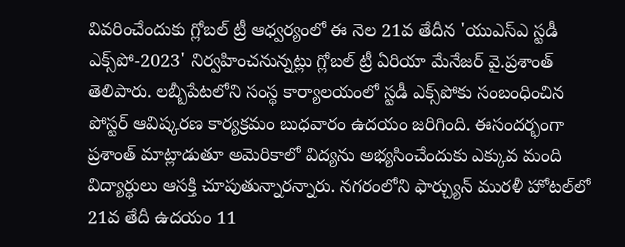వివరించేందుకు గ్లోబల్‌ ట్రీ ఆధ్వర్యంలో ఈ నెల 21వ తేదీన 'యుఎస్‌ఎ స్టడీ ఎక్స్‌పో-2023' నిర్వహించనున్నట్లు గ్లోబల్‌ ట్రీ ఏరియా మేనేజర్‌ వై.ప్రశాంత్‌ తెలిపారు. లబ్బీపేటలోని సంస్థ కార్యాలయంలో స్టడీ ఎక్స్‌పోకు సంబంధించిన పోస్టర్‌ ఆవిష్కరణ కార్యక్రమం బుధవారం ఉదయం జరిగింది. ఈసందర్భంగా ప్రశాంత్‌ మాట్లాడుతూ అమెరికాలో విద్యను అభ్యసించేందుకు ఎక్కువ మంది విద్యార్థులు ఆసక్తి చూపుతున్నారన్నారు. నగరంలోని ఫార్చ్యున్‌ మురళీ హోటల్‌లో 21వ తేదీ ఉదయం 11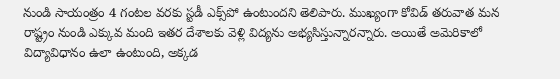నుండి సాయంత్రం 4 గంటల వరకు స్టడీ ఎక్స్‌పో ఉంటుందని తెలిపారు. ముఖ్యంగా కోవిడ్‌ తరువాత మన రాష్ట్రం నుండి ఎక్కువ మంది ఇతర దేశాలకు వెళ్లి విద్యను అభ్యసిస్తున్నారన్నారు. అయితే అమెరికాలో విద్యావిధానం ఉలా ఉంటుంది, అక్కడ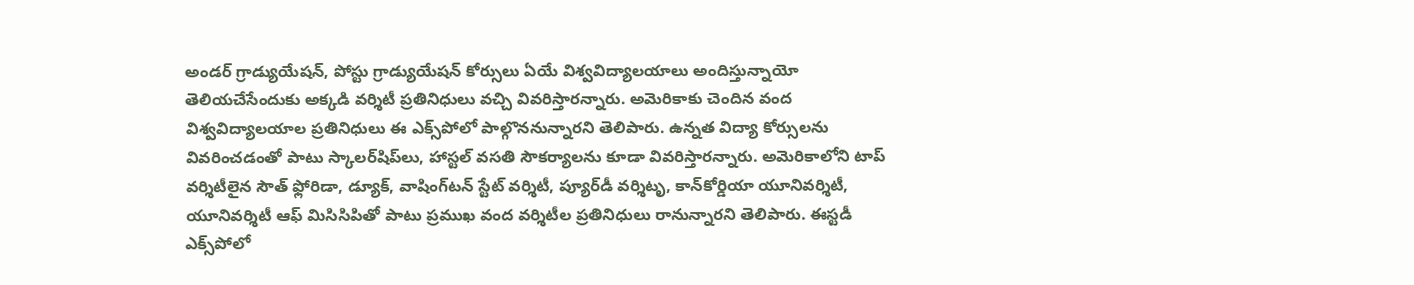అండర్‌ గ్రాడ్యుయేషన్‌, పోస్టు గ్రాడ్యుయేషన్‌ కోర్సులు ఏయే విశ్వవిద్యాలయాలు అందిస్తున్నాయో తెలియచేసేందుకు అక్కడి వర్శిటీ ప్రతినిధులు వచ్చి వివరిస్తారన్నారు. అమెరికాకు చెందిన వంద విశ్వవిద్యాలయాల ప్రతినిధులు ఈ ఎక్స్‌పోలో పాల్గొననున్నారని తెలిపారు. ఉన్నత విద్యా కోర్సులను వివరించడంతో పాటు స్కాలర్‌షిప్‌లు, హాస్టల్‌ వసతి సౌకర్యాలను కూడా వివరిస్తారన్నారు. అమెరికాలోని టాప్‌ వర్శిటీలైన సౌత్‌ ఫ్లోరిడా, డ్యూక్‌, వాషింగ్‌టన్‌ స్టేట్‌ వర్శిటీ, ప్యూర్‌డీ వర్శిటృ, కాన్‌కోర్డియా యూనివర్శిటీ, యూనివర్శిటీ ఆఫ్‌ మిసిసిపితో పాటు ప్రముఖ వంద వర్శిటీల ప్రతినిధులు రానున్నారని తెలిపారు. ఈస్టడీ ఎక్స్‌పోలో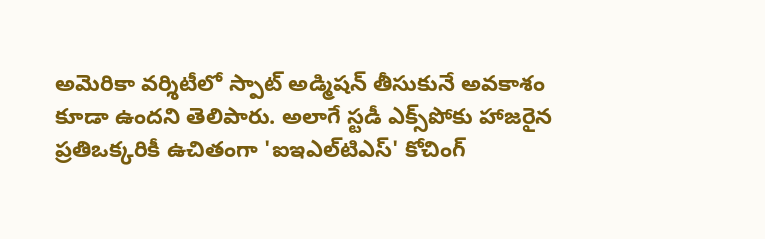అమెరికా వర్శిటీలో స్పాట్‌ అడ్మిషన్‌ తీసుకునే అవకాశం కూడా ఉందని తెలిపారు. అలాగే స్టడీ ఎక్స్‌పోకు హాజరైన ప్రతిఒక్కరికీ ఉచితంగా 'ఐఇఎల్‌టిఎస్‌' కోచింగ్‌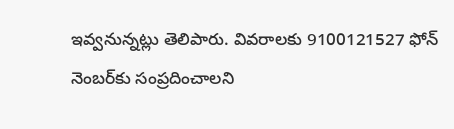ఇవ్వనున్నట్లు తెలిపారు. వివరాలకు 9100121527 ఫోన్‌ నెంబర్‌కు సంప్రదించాలని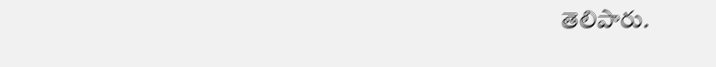తెలిపారు.